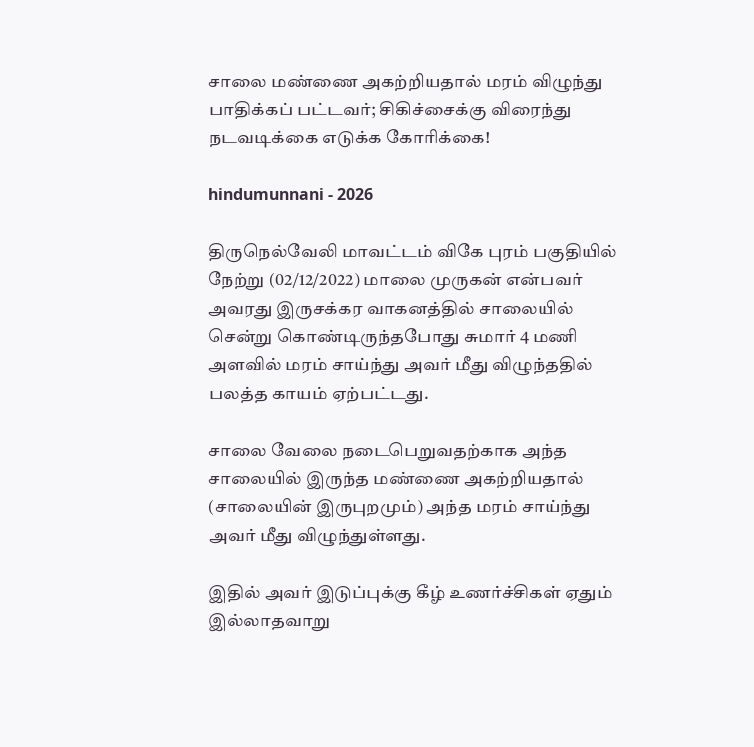சாலை மண்ணை அகற்றியதால் மரம் விழுந்து பாதிக்கப் பட்டவர்; சிகிச்சைக்கு விரைந்து நடவடிக்கை எடுக்க கோரிக்கை!

hindumunnani - 2026

திருநெல்வேலி மாவட்டம் விகே புரம் பகுதியில் நேற்று (02/12/2022) மாலை முருகன் என்பவர் அவரது இருசக்கர வாகனத்தில் சாலையில் சென்று கொண்டிருந்தபோது சுமார் 4 மணி அளவில் மரம் சாய்ந்து அவர் மீது விழுந்ததில் பலத்த காயம் ஏற்பட்டது.

சாலை வேலை நடைபெறுவதற்காக அந்த சாலையில் இருந்த மண்ணை அகற்றியதால் (சாலையின் இருபுறமும்) அந்த மரம் சாய்ந்து அவர் மீது விழுந்துள்ளது.

இதில் அவர் இடுப்புக்கு கீழ் உணர்ச்சிகள் ஏதும் இல்லாதவாறு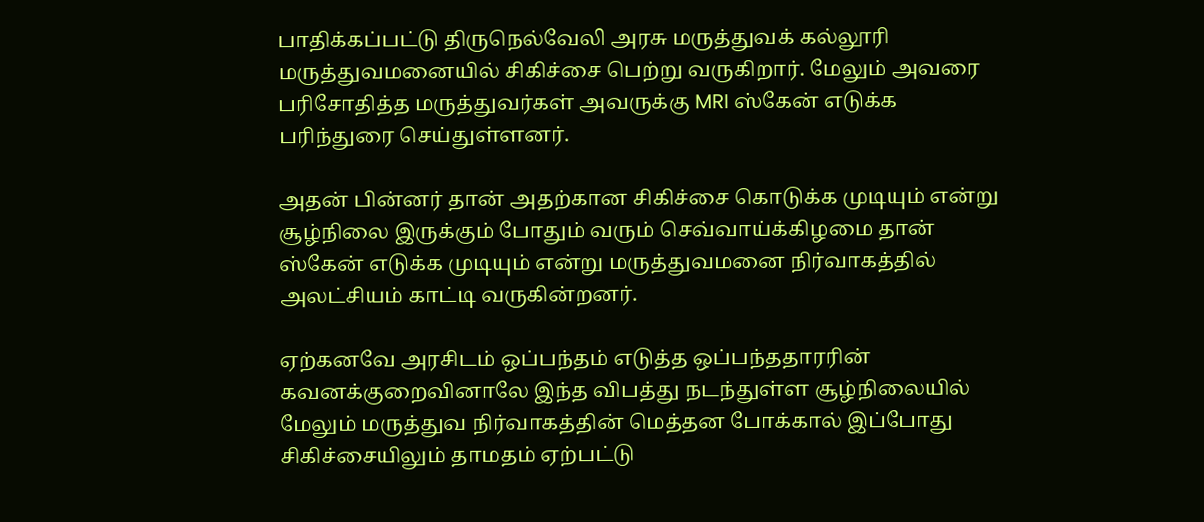பாதிக்கப்பட்டு திருநெல்வேலி அரசு மருத்துவக் கல்லூரி மருத்துவமனையில் சிகிச்சை பெற்று வருகிறார். மேலும் அவரை பரிசோதித்த மருத்துவர்கள் அவருக்கு MRI ஸ்கேன் எடுக்க பரிந்துரை செய்துள்ளனர்.

அதன் பின்னர் தான் அதற்கான சிகிச்சை கொடுக்க முடியும் என்று சூழ்நிலை இருக்கும் போதும் வரும் செவ்வாய்க்கிழமை தான் ஸ்கேன் எடுக்க முடியும் என்று மருத்துவமனை நிர்வாகத்தில் அலட்சியம் காட்டி வருகின்றனர்.

ஏற்கனவே அரசிடம் ஒப்பந்தம் எடுத்த ஒப்பந்ததாரரின் கவனக்குறைவினாலே இந்த விபத்து நடந்துள்ள சூழ்நிலையில் மேலும் மருத்துவ நிர்வாகத்தின் மெத்தன போக்கால் இப்போது சிகிச்சையிலும் தாமதம் ஏற்பட்டு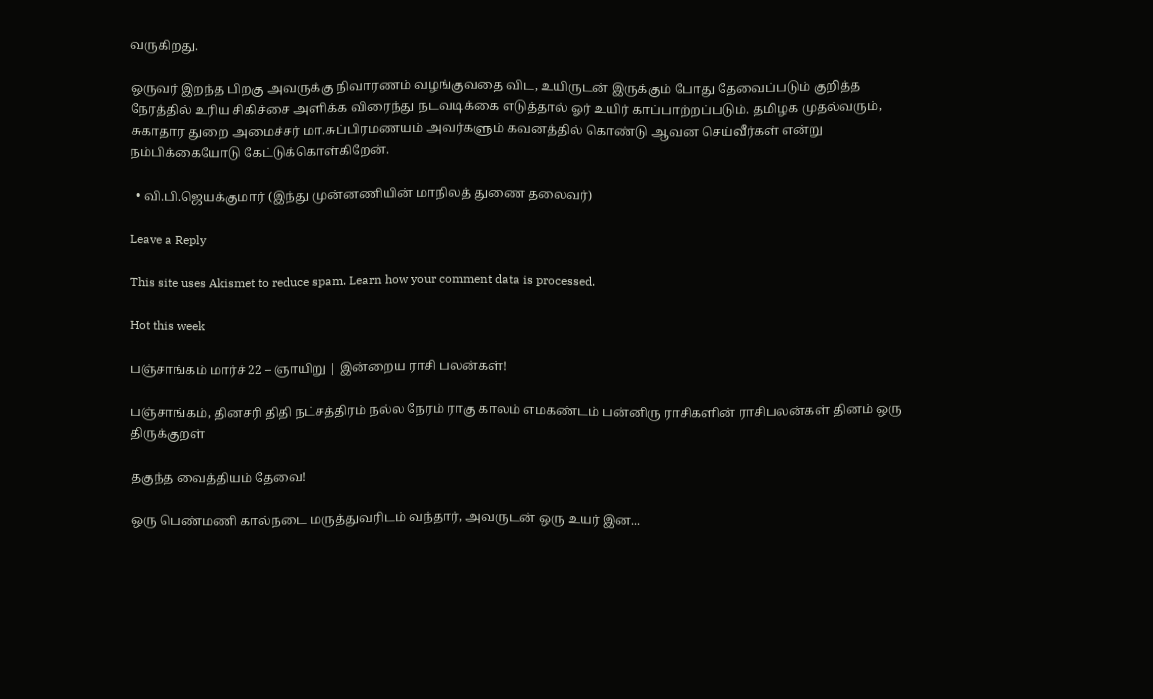வருகிறது.

ஒருவர் இறந்த பிறகு அவருக்கு நிவாரணம் வழங்குவதை விட, உயிருடன் இருக்கும் போது தேவைப்படும் குறித்த நேரத்தில் உரிய சிகிச்சை அளிக்க விரைந்து நடவடிக்கை எடுத்தால் ஓர் உயிர் காப்பாற்றப்படும். தமிழக முதல்வரும், சுகாதார துறை அமைச்சர் மா.சுப்பிரமணயம் அவர்களும் கவனத்தில் கொண்டு ஆவன செய்வீர்கள் என்று நம்பிக்கையோடு கேட்டுக்கொள்கிறேன்.

  • வி.பி.ஜெயக்குமார் (இந்து முன்னணியின் மாநிலத் துணை தலைவர்)

Leave a Reply

This site uses Akismet to reduce spam. Learn how your comment data is processed.

Hot this week

பஞ்சாங்கம் மார்ச் 22 – ஞாயிறு | இன்றைய ராசி பலன்கள்!

பஞ்சாங்கம், தினசரி திதி நட்சத்திரம் நல்ல நேரம் ராகு காலம் எமகண்டம் பன்னிரு ராசிகளின் ராசிபலன்கள் தினம் ஒரு திருக்குறள்

தகுந்த வைத்தியம் தேவை!

ஒரு பெண்மணி கால்நடை மருத்துவரிடம் வந்தார், அவருடன் ஒரு உயர் இன...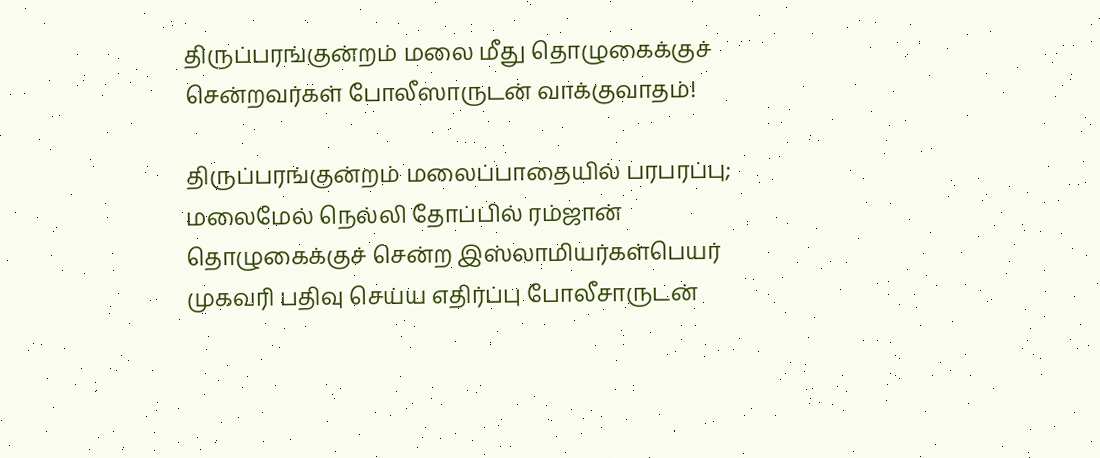திருப்பரங்குன்றம் மலை மீது தொழுகைக்குச் சென்றவர்கள் போலீஸாருடன் வாக்குவாதம்!

திருப்பரங்குன்றம் மலைப்பாதையில் பரபரப்பு; மலைமேல் நெல்லி தோப்பில் ரம்ஜான் தொழுகைக்குச் சென்ற இஸ்லாமியர்கள்பெயர் முகவரி பதிவு செய்ய எதிர்ப்பு போலீசாருடன்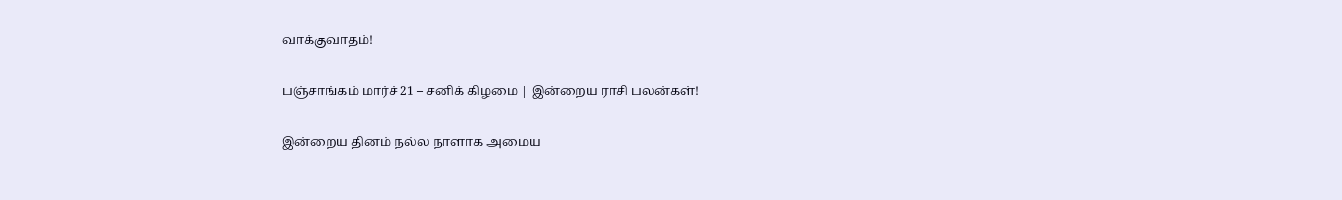வாக்குவாதம்!

பஞ்சாங்கம் மார்ச் 21 – சனிக் கிழமை | இன்றைய ராசி பலன்கள்!

இன்றைய தினம் நல்ல நாளாக அமைய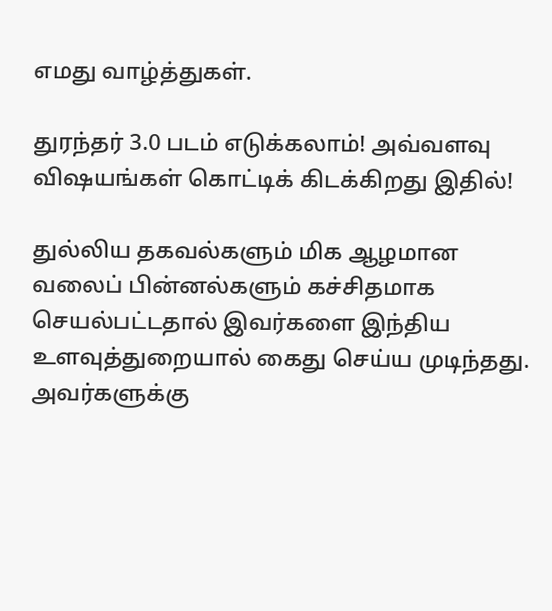எமது வாழ்த்துகள்.

துரந்தர் 3.0 படம் எடுக்கலாம்! அவ்வளவு விஷயங்கள் கொட்டிக் கிடக்கிறது இதில்!

துல்லிய தகவல்களும் மிக ஆழமான வலைப் பின்னல்களும் கச்சிதமாக செயல்பட்டதால் இவர்களை இந்திய உளவுத்துறையால் கைது செய்ய முடிந்தது.  அவர்களுக்கு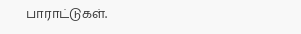பாராட்டுகள்.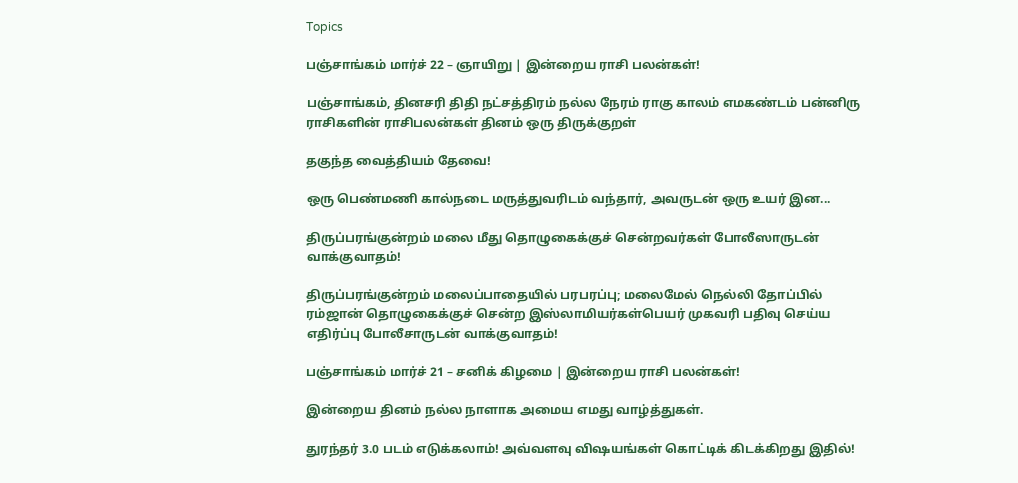Topics

பஞ்சாங்கம் மார்ச் 22 – ஞாயிறு | இன்றைய ராசி பலன்கள்!

பஞ்சாங்கம், தினசரி திதி நட்சத்திரம் நல்ல நேரம் ராகு காலம் எமகண்டம் பன்னிரு ராசிகளின் ராசிபலன்கள் தினம் ஒரு திருக்குறள்

தகுந்த வைத்தியம் தேவை!

ஒரு பெண்மணி கால்நடை மருத்துவரிடம் வந்தார், அவருடன் ஒரு உயர் இன...

திருப்பரங்குன்றம் மலை மீது தொழுகைக்குச் சென்றவர்கள் போலீஸாருடன் வாக்குவாதம்!

திருப்பரங்குன்றம் மலைப்பாதையில் பரபரப்பு; மலைமேல் நெல்லி தோப்பில் ரம்ஜான் தொழுகைக்குச் சென்ற இஸ்லாமியர்கள்பெயர் முகவரி பதிவு செய்ய எதிர்ப்பு போலீசாருடன் வாக்குவாதம்!

பஞ்சாங்கம் மார்ச் 21 – சனிக் கிழமை | இன்றைய ராசி பலன்கள்!

இன்றைய தினம் நல்ல நாளாக அமைய எமது வாழ்த்துகள்.

துரந்தர் 3.0 படம் எடுக்கலாம்! அவ்வளவு விஷயங்கள் கொட்டிக் கிடக்கிறது இதில்!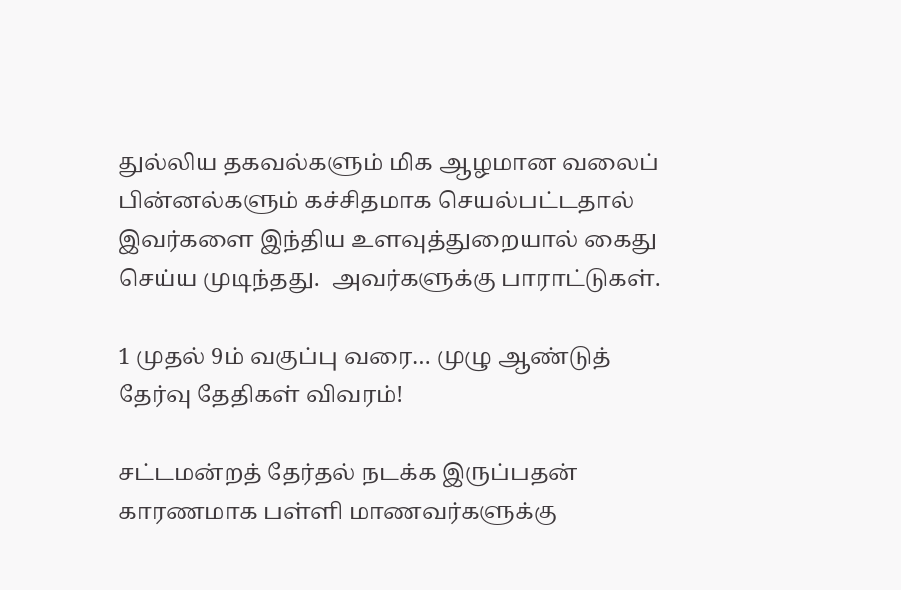துல்லிய தகவல்களும் மிக ஆழமான வலைப் பின்னல்களும் கச்சிதமாக செயல்பட்டதால் இவர்களை இந்திய உளவுத்துறையால் கைது செய்ய முடிந்தது.  அவர்களுக்கு பாராட்டுகள்.

1 முதல் 9ம் வகுப்பு வரை… முழு ஆண்டுத் தேர்வு தேதிகள் விவரம்!

சட்டமன்றத் தேர்தல் நடக்க இருப்பதன் காரணமாக பள்ளி மாணவர்களுக்கு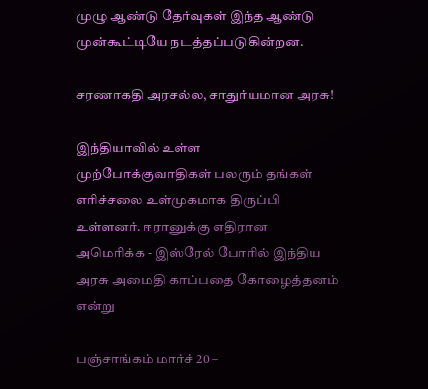முழு ஆண்டு தேர்வுகள் இந்த ஆண்டு முன்கூட்டியே நடத்தப்படுகின்றன.

சரணாகதி அரசல்ல, சாதுர்யமான அரசு!

இந்தியாவில் உள்ள முற்போக்குவாதிகள் பலரும் தங்கள் எரிச்சலை உள்முகமாக திருப்பி உள்ளனர். ஈரானுக்கு எதிரான அமெரிக்க - இஸ்ரேல் போரில் இந்திய அரசு அமைதி காப்பதை கோழைத்தனம் என்று

பஞ்சாங்கம் மார்ச் 20 –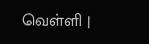வெள்ளி |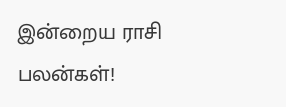இன்றைய ராசி பலன்கள்!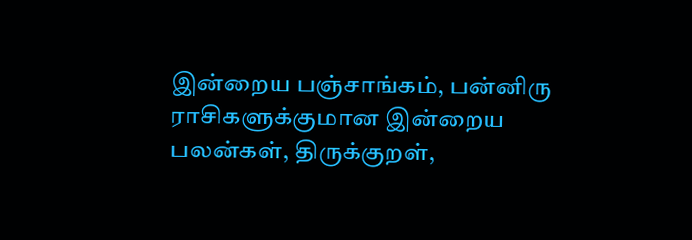இன்றைய பஞ்சாங்கம், பன்னிரு ராசிகளுக்குமான இன்றைய பலன்கள், திருக்குறள்,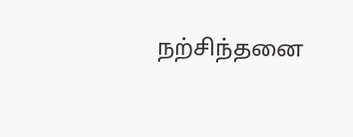நற்சிந்தனை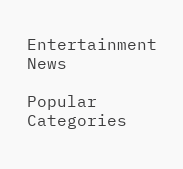Entertainment News

Popular Categories